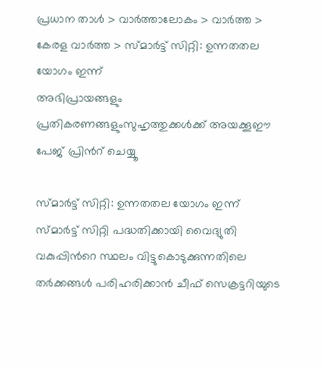പ്രധാന താള്‍ > വാര്‍ത്താലോകം > വാര്‍ത്ത > കേരള വാര്‍ത്ത > സ്മാര്‍ട്ട് സിറ്റി: ഉന്നതതല യോഗം ഇന്ന്
അഭിപ്രായങ്ങളും പ്രതികരണങ്ങളുംസുഹൃത്തുക്കള്‍ക്ക് അയക്കൂഈ പേജ് പ്രിന്‍റ് ചെയ്യൂ

സ്മാര്‍ട്ട് സിറ്റി: ഉന്നതതല യോഗം ഇന്ന്
സ്മാര്‍ട്ട് സിറ്റി പദ്ധതിക്കായി വൈദ്യുതി വകുപ്പിന്‍റെ സ്ഥലം വിട്ടുകൊടുക്കുന്നതിലെ തര്‍ക്കങ്ങള്‍ പരിഹരിക്കാന്‍ ചീഫ് സെക്രട്ടറിയുടെ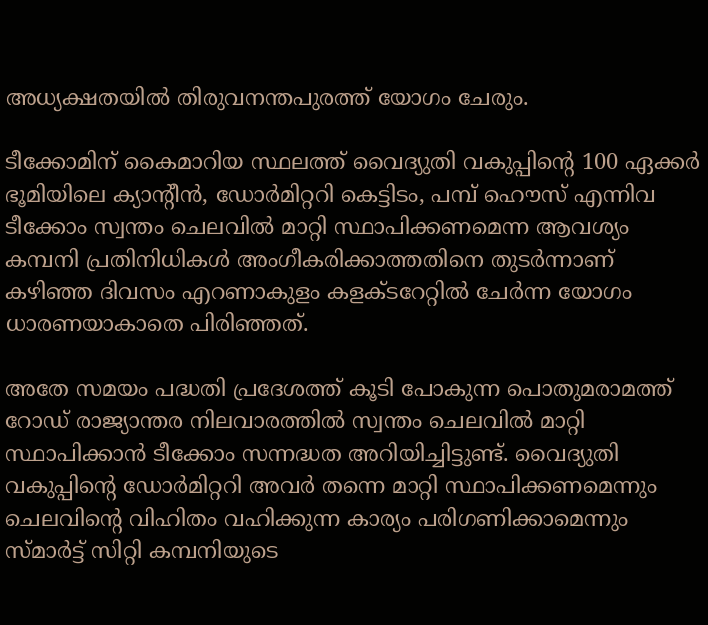അധ്യക്ഷതയില്‍ തിരുവനന്തപുരത്ത് യോഗം ചേരും.

ടീക്കോമിന് കൈമാറിയ സ്ഥലത്ത് വൈദ്യുതി വകുപ്പിന്‍റെ 100 ഏക്കര്‍ ഭൂമിയിലെ ക്യാന്‍റീന്‍, ഡോര്‍മിറ്ററി കെട്ടിടം, പമ്പ് ഹൌസ് എന്നിവ ടീക്കോം സ്വന്തം ചെലവില്‍ മാറ്റി സ്ഥാപിക്കണമെന്ന ആവശ്യം കമ്പനി പ്രതിനിധികള്‍ അംഗീകരിക്കാത്തതിനെ തുടര്‍ന്നാണ് കഴിഞ്ഞ ദിവസം എറണാകുളം കളക്ടറേറ്റില്‍ ചേര്‍ന്ന യോഗം ധാരണയാകാതെ പിരിഞ്ഞത്.

അതേ സമയം പദ്ധതി പ്രദേശത്ത് കൂടി പോകുന്ന പൊതുമരാമത്ത് റോഡ് രാജ്യാന്തര നിലവാരത്തില്‍ സ്വന്തം ചെലവില്‍ മാറ്റി സ്ഥാപിക്കാന്‍ ടീക്കോം സന്നദ്ധത അറിയിച്ചിട്ടുണ്ട്. വൈദ്യുതി വകുപ്പിന്‍റെ ഡോര്‍മിറ്ററി അവര്‍ തന്നെ മാറ്റി സ്ഥാപിക്കണമെന്നും ചെലവിന്‍റെ വിഹിതം വഹിക്കുന്ന കാര്യം പരിഗണിക്കാമെന്നും സ്മാര്‍ട്ട് സിറ്റി കമ്പനിയുടെ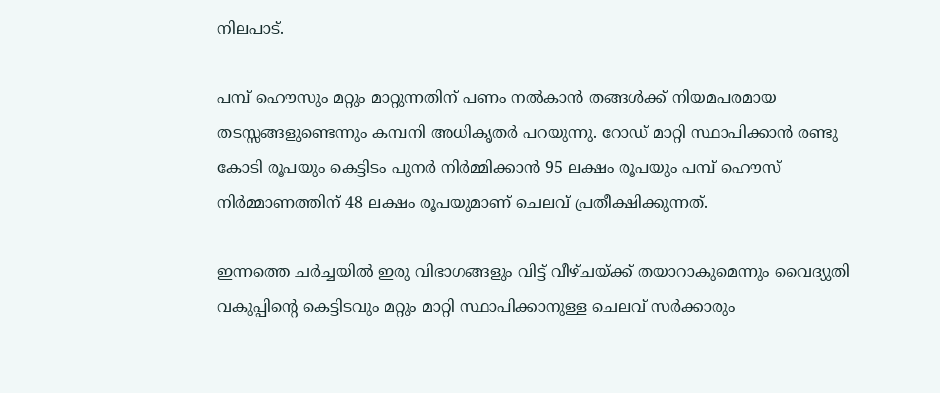നിലപാട്.

പമ്പ് ഹൌസും മറ്റും മാറ്റുന്നതിന് പണം നല്‍കാന്‍ തങ്ങള്‍ക്ക് നിയമപരമായ തടസ്സങ്ങളുണ്ടെന്നും കമ്പനി അധികൃതര്‍ പറയുന്നു. റോഡ് മാറ്റി സ്ഥാപിക്കാന്‍ രണ്ടു കോടി രൂപയും കെട്ടിടം പുനര്‍ നിര്‍മ്മിക്കാന്‍ 95 ലക്ഷം രൂപയും പമ്പ് ഹൌസ് നിര്‍മ്മാണത്തിന് 48 ലക്ഷം രൂപയുമാണ് ചെലവ് പ്രതീക്ഷിക്കുന്നത്.

ഇന്നത്തെ ചര്‍ച്ചയില്‍ ഇരു വിഭാഗങ്ങളും വിട്ട് വീഴ്ചയ്ക്ക് തയാറാകുമെന്നും വൈദ്യുതി വകുപ്പിന്‍റെ കെട്ടിടവും മറ്റും മാറ്റി സ്ഥാപിക്കാനുള്ള ചെലവ് സര്‍ക്കാരും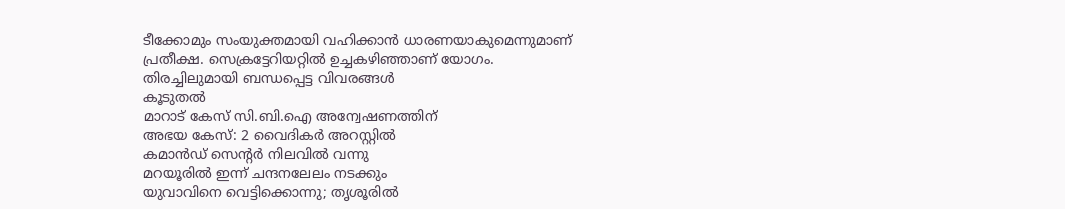ടീക്കോമും സംയുക്തമായി വഹിക്കാന്‍ ധാരണയാകുമെന്നുമാണ് പ്രതീക്ഷ. സെക്രട്ടേറിയറ്റില്‍ ഉച്ചകഴിഞ്ഞാണ് യോഗം.
തിരച്ചിലുമായി ബന്ധപ്പെട്ട വിവരങ്ങള്‍
കൂടുതല്‍
മാറാട് കേസ് സി.ബി.ഐ അന്വേഷണത്തിന്
അഭയ കേസ്: 2 വൈദികര്‍ അറസ്റ്റില്‍
കമാന്‍ഡ്‌ സെന്‍റര്‍ നിലവില്‍ വന്നു
മറയൂരില്‍ ഇന്ന് ചന്ദനലേലം നടക്കും
യുവാവിനെ വെട്ടിക്കൊന്നു; തൃശൂരില്‍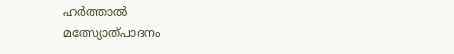ഹര്‍ത്താല്‍
മത്സ്യോത്പാദനം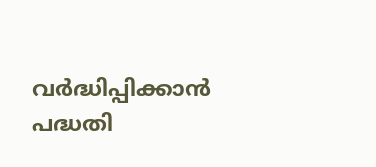വര്‍ദ്ധിപ്പിക്കാന്‍ പദ്ധതി